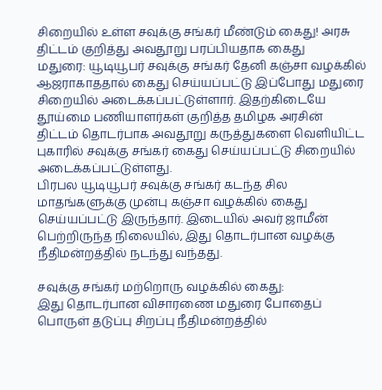சிறையில் உள்ள சவுக்கு சங்கர் மீண்டும் கைது! அரசு திட்டம் குறித்து அவதூறு பரப்பியதாக கைது
மதுரை: யூடியூபர் சவுக்கு சங்கர் தேனி கஞ்சா வழக்கில் ஆஜராகாததால் கைது செய்யப்பட்டு இப்போது மதுரை சிறையில் அடைக்கப்பட்டுள்ளார். இதற்கிடையே தூய்மை பணியாளர்கள் குறித்த தமிழக அரசின் திட்டம் தொடர்பாக அவதூறு கருத்துகளை வெளியிட்ட புகாரில் சவுக்கு சங்கர் கைது செய்யப்பட்டு சிறையில் அடைக்கப்பட்டுள்ளது.
பிரபல யூடியூபர் சவுக்கு சங்கர் கடந்த சில மாதங்களுக்கு முன்பு கஞ்சா வழக்கில் கைது செய்யப்பட்டு இருந்தார். இடையில் அவர் ஜாமீன் பெற்றிருந்த நிலையில், இது தொடர்பான வழக்கு நீதிமன்றத்தில் நடந்து வந்தது.

சவுக்கு சங்கர் மற்றொரு வழக்கில் கைது:
இது தொடர்பான விசாரணை மதுரை போதைப் பொருள் தடுப்பு சிறப்பு நீதிமன்றத்தில்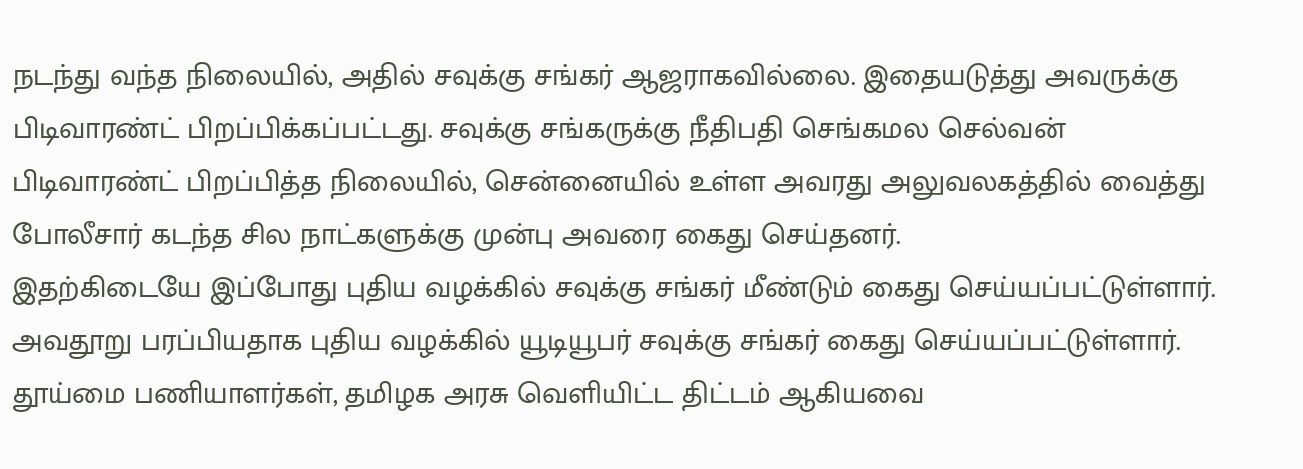நடந்து வந்த நிலையில், அதில் சவுக்கு சங்கர் ஆஜராகவில்லை. இதையடுத்து அவருக்கு பிடிவாரண்ட் பிறப்பிக்கப்பட்டது. சவுக்கு சங்கருக்கு நீதிபதி செங்கமல செல்வன் பிடிவாரண்ட் பிறப்பித்த நிலையில், சென்னையில் உள்ள அவரது அலுவலகத்தில் வைத்து போலீசார் கடந்த சில நாட்களுக்கு முன்பு அவரை கைது செய்தனர்.
இதற்கிடையே இப்போது புதிய வழக்கில் சவுக்கு சங்கர் மீண்டும் கைது செய்யப்பட்டுள்ளார். அவதூறு பரப்பியதாக புதிய வழக்கில் யூடியூபர் சவுக்கு சங்கர் கைது செய்யப்பட்டுள்ளார். தூய்மை பணியாளர்கள், தமிழக அரசு வெளியிட்ட திட்டம் ஆகியவை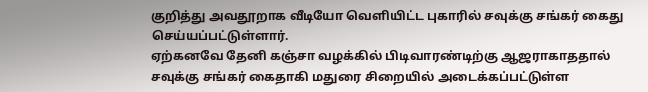குறித்து அவதூறாக வீடியோ வெளியிட்ட புகாரில் சவுக்கு சங்கர் கைது செய்யப்பட்டுள்ளார்.
ஏற்கனவே தேனி கஞ்சா வழக்கில் பிடிவாரண்டிற்கு ஆஜராகாததால் சவுக்கு சங்கர் கைதாகி மதுரை சிறையில் அடைக்கப்பட்டுள்ள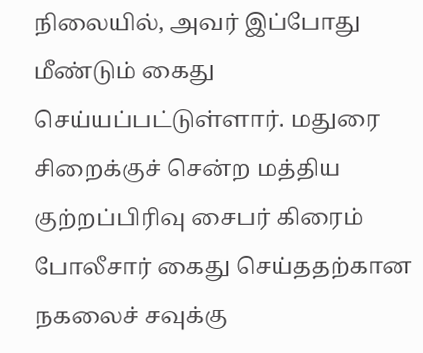நிலையில், அவர் இப்போது மீண்டும் கைது செய்யப்பட்டுள்ளார். மதுரை சிறைக்குச் சென்ற மத்திய குற்றப்பிரிவு சைபர் கிரைம் போலீசார் கைது செய்ததற்கான நகலைச் சவுக்கு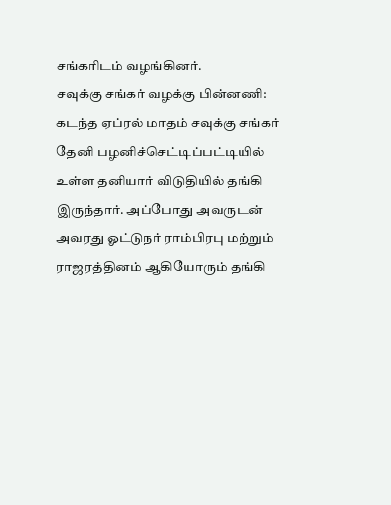சங்கரிடம் வழங்கினர்.
சவுக்கு சங்கர் வழக்கு பின்னணி:
கடந்த ஏப்ரல் மாதம் சவுக்கு சங்கர் தேனி பழனிச்செட்டிப்பட்டியில் உள்ள தனியார் விடுதியில் தங்கி இருந்தார். அப்போது அவருடன் அவரது ஓட்டுநர் ராம்பிரபு மற்றும் ராஜரத்தினம் ஆகியோரும் தங்கி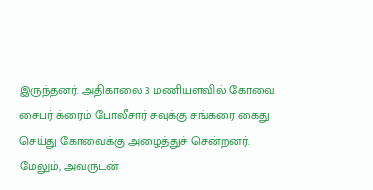இருந்தனர். அதிகாலை 3 மணியளவில் கோவை சைபர் க்ரைம் போலீசார் சவுக்கு சங்கரை கைது செய்து கோவைக்கு அழைத்துச் சென்றனர். மேலும், அவருடன்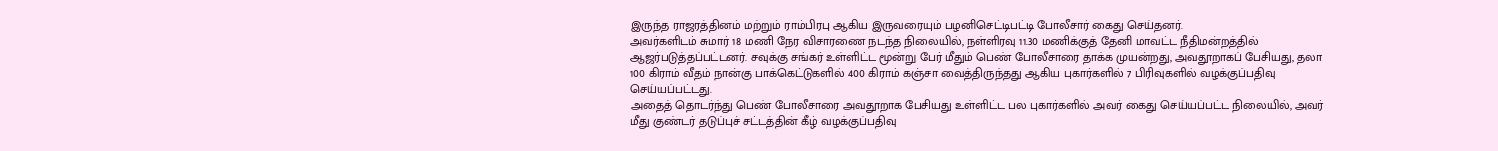இருந்த ராஜரத்தினம் மற்றும் ராம்பிரபு ஆகிய இருவரையும் பழனிசெட்டிபட்டி போலீசார் கைது செய்தனர்.
அவர்களிடம் சுமார் 18 மணி நேர விசாரணை நடந்த நிலையில், நள்ளிரவு 11.30 மணிக்குத் தேனி மாவட்ட நீதிமன்றத்தில் ஆஜர்படுத்தப்பட்டனர். சவுக்கு சங்கர் உள்ளிட்ட மூன்று பேர் மீதும் பெண் போலீசாரை தாக்க முயன்றது, அவதூறாகப் பேசியது, தலா 100 கிராம் வீதம் நான்கு பாக்கெட்டுகளில் 400 கிராம் கஞ்சா வைத்திருந்தது ஆகிய புகார்களில் 7 பிரிவுகளில் வழக்குப்பதிவு செய்யப்பட்டது.
அதைத் தொடர்ந்து பெண் போலீசாரை அவதூறாக பேசியது உள்ளிட்ட பல புகார்களில் அவர் கைது செய்யப்பட்ட நிலையில், அவர் மீது குண்டர் தடுப்புச் சட்டத்தின் கீழ் வழக்குப்பதிவு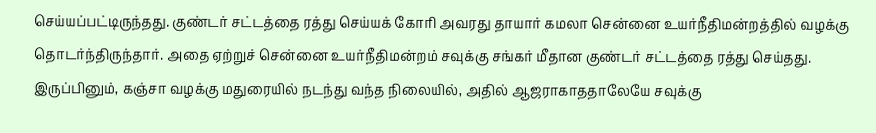செய்யப்பட்டிருந்தது. குண்டர் சட்டத்தை ரத்து செய்யக் கோரி அவரது தாயார் கமலா சென்னை உயர்நீதிமன்றத்தில் வழக்கு தொடர்ந்திருந்தார். அதை ஏற்றுச் சென்னை உயர்நீதிமன்றம் சவுக்கு சங்கர் மீதான குண்டர் சட்டத்தை ரத்து செய்தது. இருப்பினும், கஞ்சா வழக்கு மதுரையில் நடந்து வந்த நிலையில், அதில் ஆஜராகாததாலேயே சவுக்கு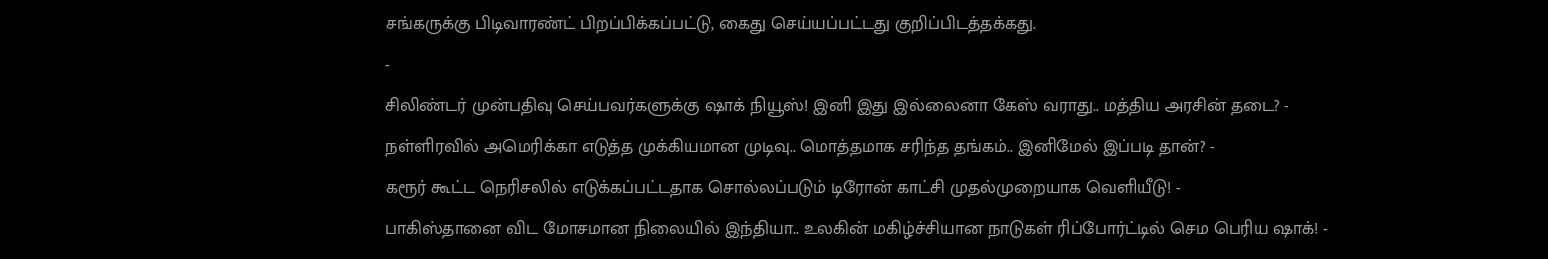சங்கருக்கு பிடிவாரண்ட் பிறப்பிக்கப்பட்டு, கைது செய்யப்பட்டது குறிப்பிடத்தக்கது.
-
சிலிண்டர் முன்பதிவு செய்பவர்களுக்கு ஷாக் நியூஸ்! இனி இது இல்லைனா கேஸ் வராது.. மத்திய அரசின் தடை? -
நள்ளிரவில் அமெரிக்கா எடுத்த முக்கியமான முடிவு.. மொத்தமாக சரிந்த தங்கம்.. இனிமேல் இப்படி தான்? -
கரூர் கூட்ட நெரிசலில் எடுக்கப்பட்டதாக சொல்லப்படும் டிரோன் காட்சி முதல்முறையாக வெளியீடு! -
பாகிஸ்தானை விட மோசமான நிலையில் இந்தியா.. உலகின் மகிழ்ச்சியான நாடுகள் ரிப்போர்ட்டில் செம பெரிய ஷாக்! -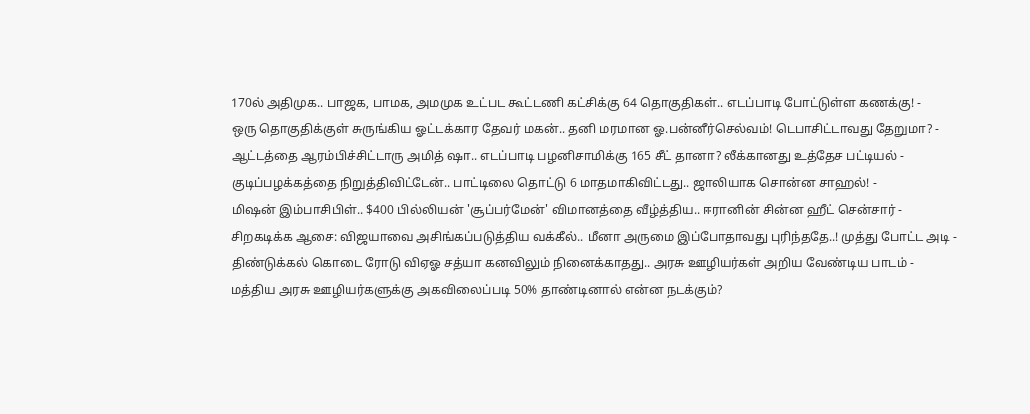170ல் அதிமுக.. பாஜக, பாமக, அமமுக உட்பட கூட்டணி கட்சிக்கு 64 தொகுதிகள்.. எடப்பாடி போட்டுள்ள கணக்கு! -
ஒரு தொகுதிக்குள் சுருங்கிய ஓட்டக்கார தேவர் மகன்.. தனி மரமான ஓ.பன்னீர்செல்வம்! டெபாசிட்டாவது தேறுமா? -
ஆட்டத்தை ஆரம்பிச்சிட்டாரு அமித் ஷா.. எடப்பாடி பழனிசாமிக்கு 165 சீட் தானா? லீக்கானது உத்தேச பட்டியல் -
குடிப்பழக்கத்தை நிறுத்திவிட்டேன்.. பாட்டிலை தொட்டு 6 மாதமாகிவிட்டது.. ஜாலியாக சொன்ன சாஹல்! -
மிஷன் இம்பாசிபிள்.. $400 பில்லியன் 'சூப்பர்மேன்' விமானத்தை வீழ்த்திய.. ஈரானின் சின்ன ஹீட் சென்சார் -
சிறகடிக்க ஆசை: விஜயாவை அசிங்கப்படுத்திய வக்கீல்.. மீனா அருமை இப்போதாவது புரிந்ததே..! முத்து போட்ட அடி -
திண்டுக்கல் கொடை ரோடு விஏஓ சத்யா கனவிலும் நினைக்காதது.. அரசு ஊழியர்கள் அறிய வேண்டிய பாடம் -
மத்திய அரசு ஊழியர்களுக்கு அகவிலைப்படி 50% தாண்டினால் என்ன நடக்கும்?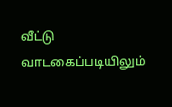வீட்டு வாடகைப்படியிலும்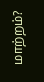மாற்றம்?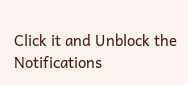Click it and Unblock the Notifications